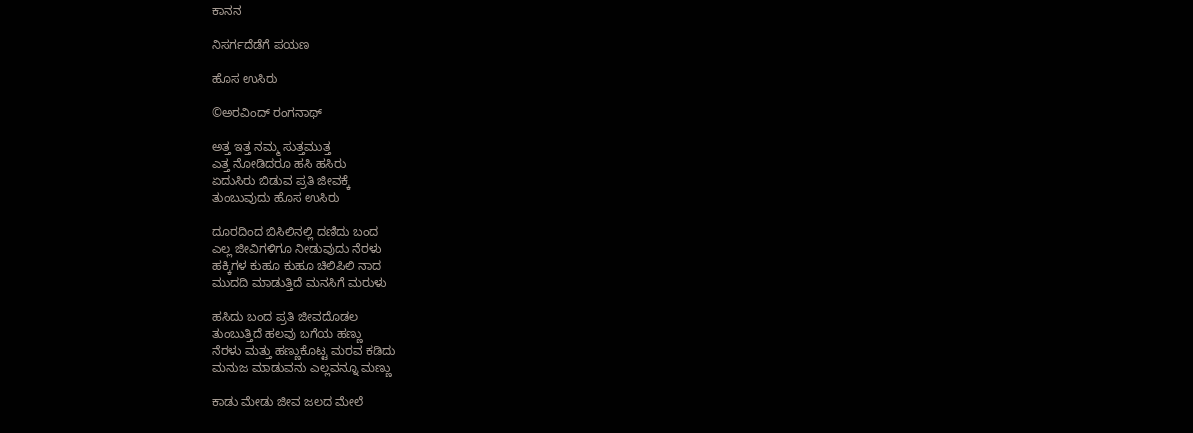ಕಾನನ

ನಿಸರ್ಗದೆಡೆಗೆ ಪಯಣ

ಹೊಸ ಉಸಿರು

©ಅರವಿಂದ್ ರಂಗನಾಥ್

ಅತ್ತ ಇತ್ತ ನಮ್ಮ ಸುತ್ತಮುತ್ತ
ಎತ್ತ ನೋಡಿದರೂ ಹಸಿ ಹಸಿರು
ಏದುಸಿರು ಬಿಡುವ ಪ್ರತಿ ಜೀವಕ್ಕೆ
ತುಂಬುವುದು ಹೊಸ ಉಸಿರು

ದೂರದಿಂದ ಬಿಸಿಲಿನಲ್ಲಿ ದಣಿದು ಬಂದ
ಎಲ್ಲ ಜೀವಿಗಳಿಗೂ ನೀಡುವುದು ನೆರಳು
ಹಕ್ಕಿಗಳ ಕುಹೂ ಕುಹೂ ಚಿಲಿಪಿಲಿ ನಾದ
ಮುದದಿ ಮಾಡುತ್ತಿದೆ ಮನಸಿಗೆ ಮರುಳು

ಹಸಿದು ಬಂದ ಪ್ರತಿ ಜೀವದೊಡಲ
ತುಂಬುತ್ತಿದೆ ಹಲವು ಬಗೆಯ ಹಣ್ಣು
ನೆರಳು ಮತ್ತು ಹಣ್ಣುಕೊಟ್ಟ ಮರವ ಕಡಿದು
ಮನುಜ ಮಾಡುವನು ಎಲ್ಲವನ್ನೂ ಮಣ್ಣು

ಕಾಡು ಮೇಡು ಜೀವ ಜಲದ ಮೇಲೆ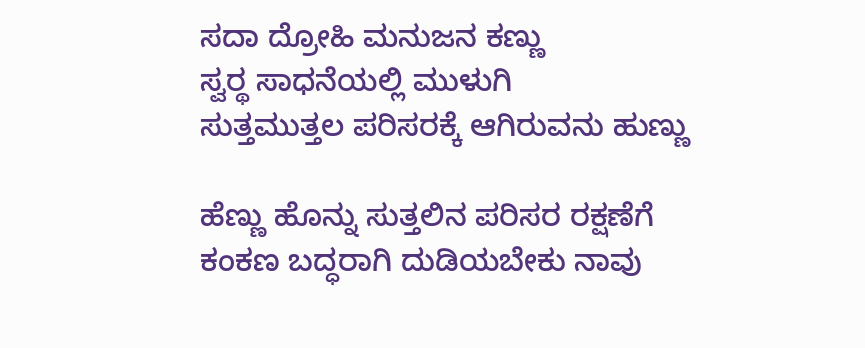ಸದಾ ದ್ರೋಹಿ ಮನುಜನ ಕಣ್ಣು
ಸ್ವರ‍್ಥ ಸಾಧನೆಯಲ್ಲಿ ಮುಳುಗಿ
ಸುತ್ತಮುತ್ತಲ ಪರಿಸರಕ್ಕೆ ಆಗಿರುವನು ಹುಣ್ಣು

ಹೆಣ್ಣು ಹೊನ್ನು ಸುತ್ತಲಿನ ಪರಿಸರ ರಕ್ಷಣೆಗೆ
ಕಂಕಣ ಬದ್ಧರಾಗಿ ದುಡಿಯಬೇಕು ನಾವು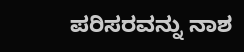ಪರಿಸರವನ್ನು ನಾಶ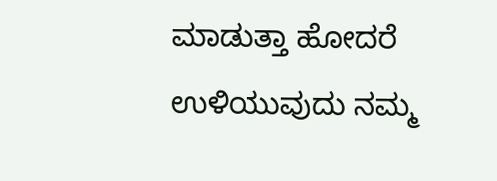ಮಾಡುತ್ತಾ ಹೋದರೆ
ಉಳಿಯುವುದು ನಮ್ಮ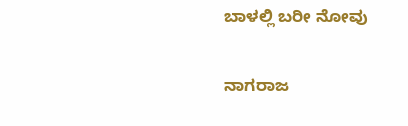ಬಾಳಲ್ಲಿ ಬರೀ ನೋವು

ನಾಗರಾಜ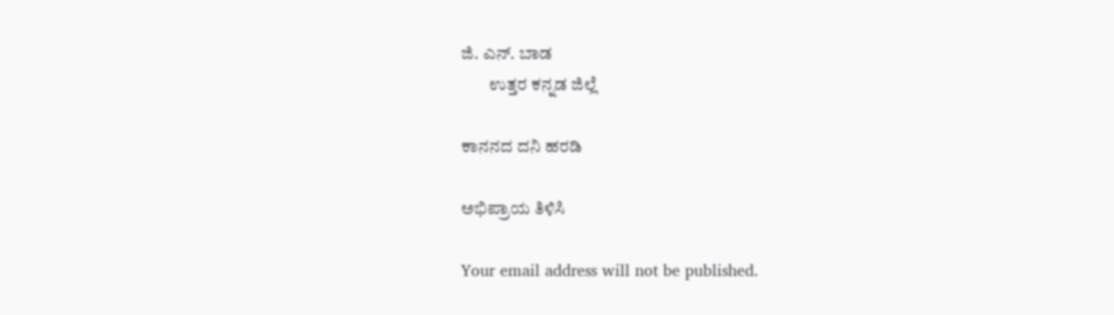ಜಿ. ಎನ್. ಬಾಡ
        ಉತ್ತರ ಕನ್ನಡ ಜಿಲ್ಲೆ

ಕಾನನದ ದನಿ ಹರಡಿ

ಅಭಿಪ್ರಾಯ ತಿಳಿಸಿ

Your email address will not be published.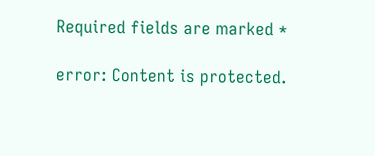Required fields are marked *

error: Content is protected.